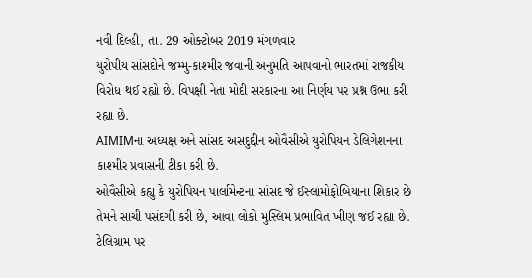નવી દિલ્હી, તા. 29 ઓક્ટોબર 2019 મંગળવાર
યુરોપીય સાંસદોને જમ્મુ-કાશ્મીર જવાની અનુમતિ આપવાનો ભારતમાં રાજકીય વિરોધ થઈ રહ્યો છે. વિપક્ષી નેતા મોદી સરકારના આ નિર્ણય પર પ્રશ્ન ઉભા કરી રહ્યા છે.
AIMIMના અધ્યક્ષ અને સાંસદ અસદુદ્દીન ઓવૈસીએ યુરોપિયન ડેલિગેશનના કાશ્મીર પ્રવાસની ટીકા કરી છે.
ઓવૈસીએ કહ્યુ કે યુરોપિયન પાર્લામેન્ટના સાંસદ જે ઈસ્લામોફોબિયાના શિકાર છે તેમને સાચી પસંદગી કરી છે, આવા લોકો મુસ્લિમ પ્રભાવિત ખીણ જઈ રહ્યા છે.
ટેલિગ્રામ પર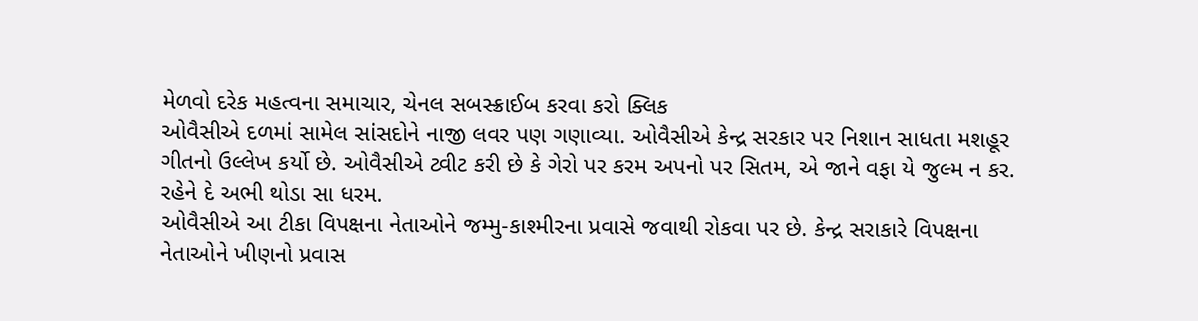મેળવો દરેક મહત્વના સમાચાર, ચેનલ સબસ્ક્રાઈબ કરવા કરો ક્લિક
ઓવૈસીએ દળમાં સામેલ સાંસદોને નાજી લવર પણ ગણાવ્યા. ઓવૈસીએ કેન્દ્ર સરકાર પર નિશાન સાધતા મશહૂર ગીતનો ઉલ્લેખ કર્યો છે. ઓવૈસીએ ટ્વીટ કરી છે કે ગેરો પર કરમ અપનો પર સિતમ, એ જાને વફા યે જુલ્મ ન કર. રહેને દે અભી થોડા સા ધરમ.
ઓવૈસીએ આ ટીકા વિપક્ષના નેતાઓને જમ્મુ-કાશ્મીરના પ્રવાસે જવાથી રોકવા પર છે. કેન્દ્ર સરાકારે વિપક્ષના નેતાઓને ખીણનો પ્રવાસ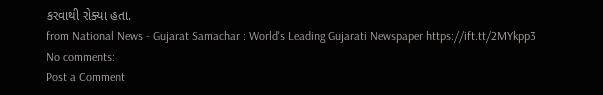કરવાથી રોક્યા હતા.
from National News - Gujarat Samachar : World's Leading Gujarati Newspaper https://ift.tt/2MYkpp3
No comments:
Post a Comment